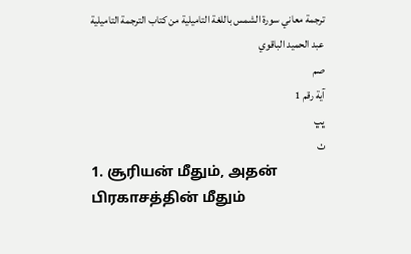ترجمة معاني سورة الشمس باللغة التاميلية من كتاب الترجمة التاميلية
عبد الحميد الباقوي
صم
آية رقم 1
ڀڀ
ٺ
1. சூரியன் மீதும், அதன் பிரகாசத்தின் மீதும்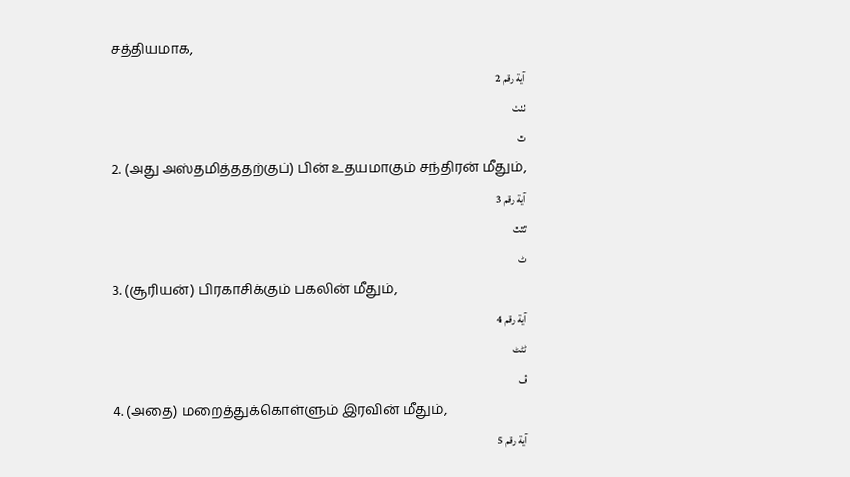சத்தியமாக,
آية رقم 2
ٺٺٺ
ٿ
2. (அது அஸ்தமித்ததற்குப்) பின் உதயமாகும் சந்திரன் மீதும்,
آية رقم 3
ٿٿٿ
ٹ
3. (சூரியன்) பிரகாசிக்கும் பகலின் மீதும்,
آية رقم 4
ٹٹٹ
ڤ
4. (அதை) மறைத்துக்கொள்ளும் இரவின் மீதும்,
آية رقم 5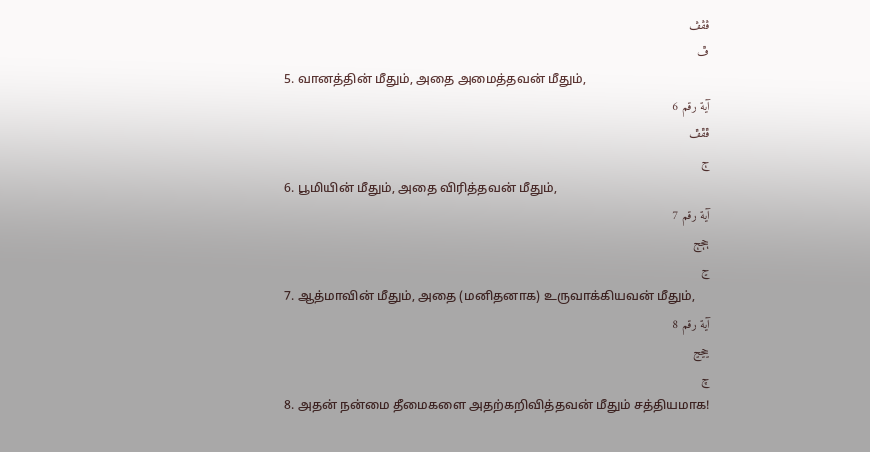ڤڤڤ
ڦ
5. வானத்தின் மீதும், அதை அமைத்தவன் மீதும்,
آية رقم 6
ڦڦڦ
ڄ
6. பூமியின் மீதும், அதை விரித்தவன் மீதும்,
آية رقم 7
ڄڄڄ
ڃ
7. ஆத்மாவின் மீதும், அதை (மனிதனாக) உருவாக்கியவன் மீதும்,
آية رقم 8
ڃڃڃ
چ
8. அதன் நன்மை தீமைகளை அதற்கறிவித்தவன் மீதும் சத்தியமாக!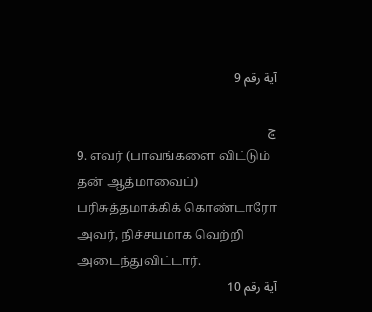آية رقم 9

ڇ
9. எவர் (பாவங்களை விட்டும் தன் ஆத்மாவைப்) பரிசுத்தமாக்கிக் கொண்டாரோ அவர், நிச்சயமாக வெற்றி அடைந்துவிட்டார்.
آية رقم 10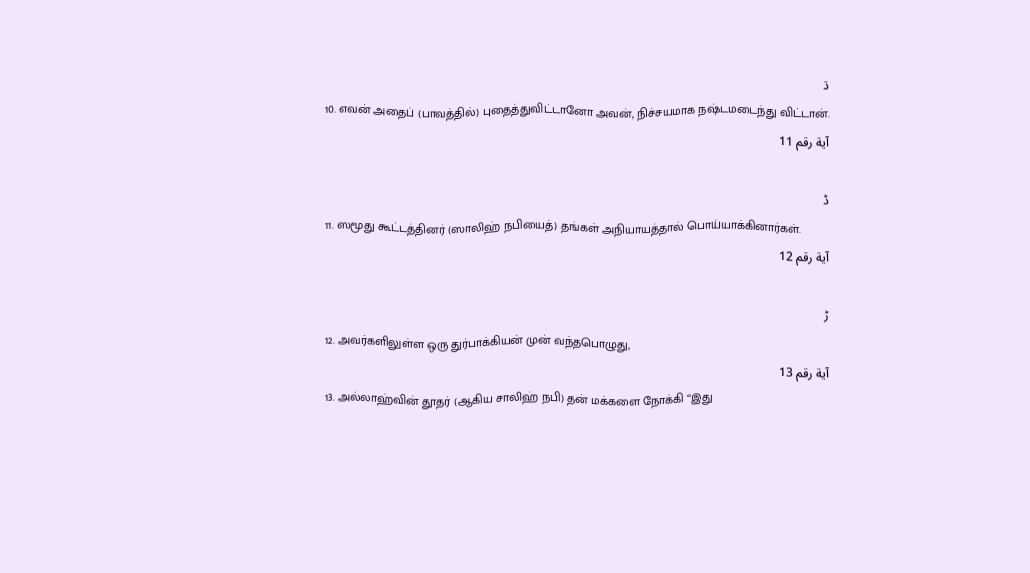ڌ
10. எவன் அதைப் (பாவத்தில்) புதைத்துவிட்டானோ அவன், நிச்சயமாக நஷ்டமடைந்து விட்டான்.
آية رقم 11

ڈ
11. ஸமூது கூட்டத்தினர் (ஸாலிஹ் நபியைத்) தங்கள் அநியாயத்தால் பொய்யாக்கினார்கள்.
آية رقم 12

ڑ
12. அவர்களிலுள்ள ஒரு துர்பாக்கியன் முன் வந்தபொழுது,
آية رقم 13
13. அல்லாஹ்வின் தூதர் (ஆகிய சாலிஹ் நபி) தன் மக்களை நோக்கி ‘‘இது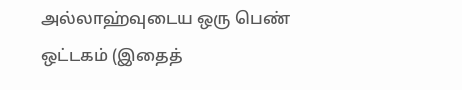அல்லாஹ்வுடைய ஒரு பெண் ஒட்டகம் (இதைத்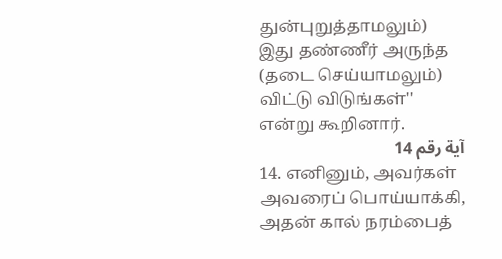துன்புறுத்தாமலும்) இது தண்ணீர் அருந்த (தடை செய்யாமலும்) விட்டு விடுங்கள்'' என்று கூறினார்.
آية رقم 14
14. எனினும், அவர்கள் அவரைப் பொய்யாக்கி, அதன் கால் நரம்பைத்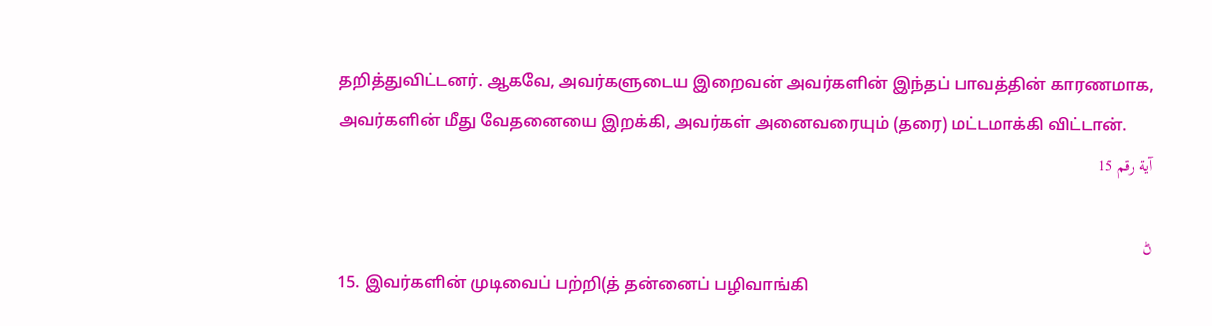தறித்துவிட்டனர். ஆகவே, அவர்களுடைய இறைவன் அவர்களின் இந்தப் பாவத்தின் காரணமாக, அவர்களின் மீது வேதனையை இறக்கி, அவர்கள் அனைவரையும் (தரை) மட்டமாக்கி விட்டான்.
آية رقم 15

ڻ
15. இவர்களின் முடிவைப் பற்றி(த் தன்னைப் பழிவாங்கி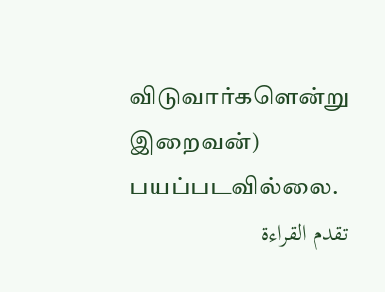விடுவார்களென்று இறைவன்) பயப்படவில்லை.
تقدم القراءة